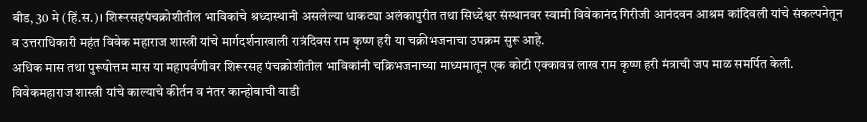बीड, 30 मे (हिं.स.)। शिरूरसहपंचक्रोशीतील भाविकांचे श्रध्दास्थानी असलेल्या धाकट्या अलंकापुरीत तथा सिध्देश्वर संस्थानवर स्वामी विवेकानंद गिरीजी आनंदवन आश्रम कांदिवली यांचे संकल्पनेतून व उत्तराधिकारी महंत विवेक महाराज शास्त्री यांचे मार्गदर्शनाखाली रात्रंदिवस राम कृष्ण हरी या चक्रीभजनाचा उपक्रम सुरू आहे.
अधिक मास तथा पुरूषोत्तम मास या महापर्वणीवर शिरूरसह पंचक्रोशीतील भाविकांनी चक्रिभजनाच्या माध्यमातून एक कोटी एक्कावन्न लाख राम कृष्ण हरी मंत्राची जप माळ समर्पित केली. विवेकमहाराज शास्त्री यांचे काल्याचे कीर्तन व नंतर कान्होबाची वाडी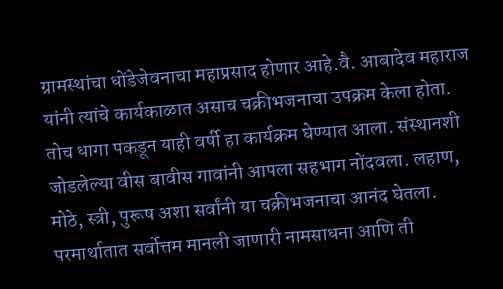ग्रामस्थांचा धोंडेजेवनाचा महाप्रसाद होणार आहे.वै. आबादेव महाराज यांनी त्यांचे कार्यकाळात असाच चक्रीभजनाचा उपक्रम केला होता. तोच धागा पकडून याही वर्षी हा कार्यक्रम घेण्यात आला. संस्थानशी जोडलेल्या वीस बावीस गावांनी आपला सहभाग नोंदवला. लहाण, मोठे, स्त्री, पुरूष अशा सर्वांनी या चक्रीभजनाचा आनंद घेतला. परमार्थातात सर्वोत्तम मानली जाणारी नामसाधना आणि ती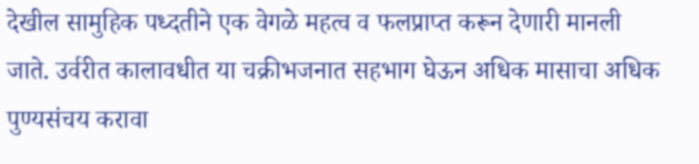देखील सामुहिक पध्दतीने एक वेगळे महत्व व फलप्राप्त करून देणारी मानली जाते. उर्वरीत कालावधीत या चक्रीभजनात सहभाग घेऊन अधिक मासाचा अधिक पुण्यसंचय करावा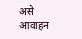असे आवाहन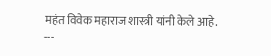महंत विवेक महाराज शास्त्री यांनी केले आहे.
---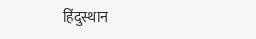हिंदुस्थान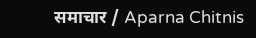समाचार / Aparna Chitnis